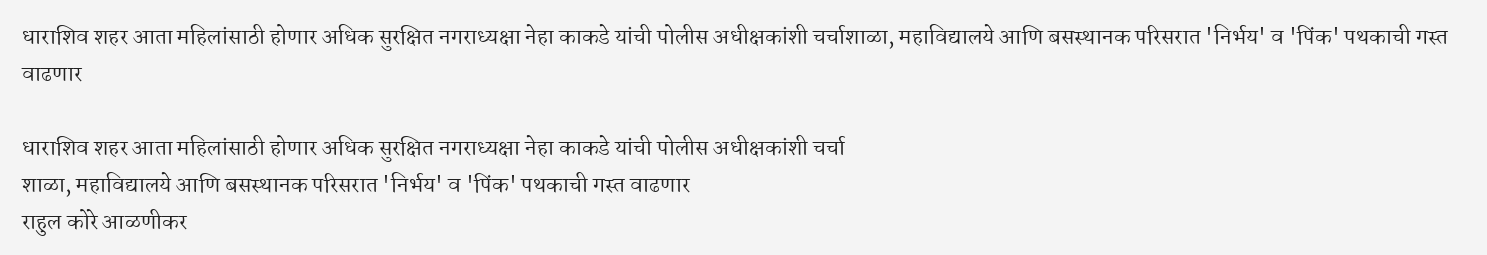धाराशिव शहर आता महिलांसाठी होणार अधिक सुरक्षित नगराध्यक्षा नेहा काकडे यांची पोलीस अधीक्षकांशी चर्चाशाळा, महाविद्यालये आणि बसस्थानक परिसरात 'निर्भय' व 'पिंक' पथकाची गस्त वाढणार

धाराशिव शहर आता महिलांसाठी होणार अधिक सुरक्षित नगराध्यक्षा नेहा काकडे यांची पोलीस अधीक्षकांशी चर्चा
शाळा, महाविद्यालये आणि बसस्थानक परिसरात 'निर्भय' व 'पिंक' पथकाची गस्त वाढणार
राहुल कोरे आळणीकर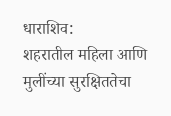धाराशिव:
शहरातील महिला आणि मुलींच्या सुरक्षिततेचा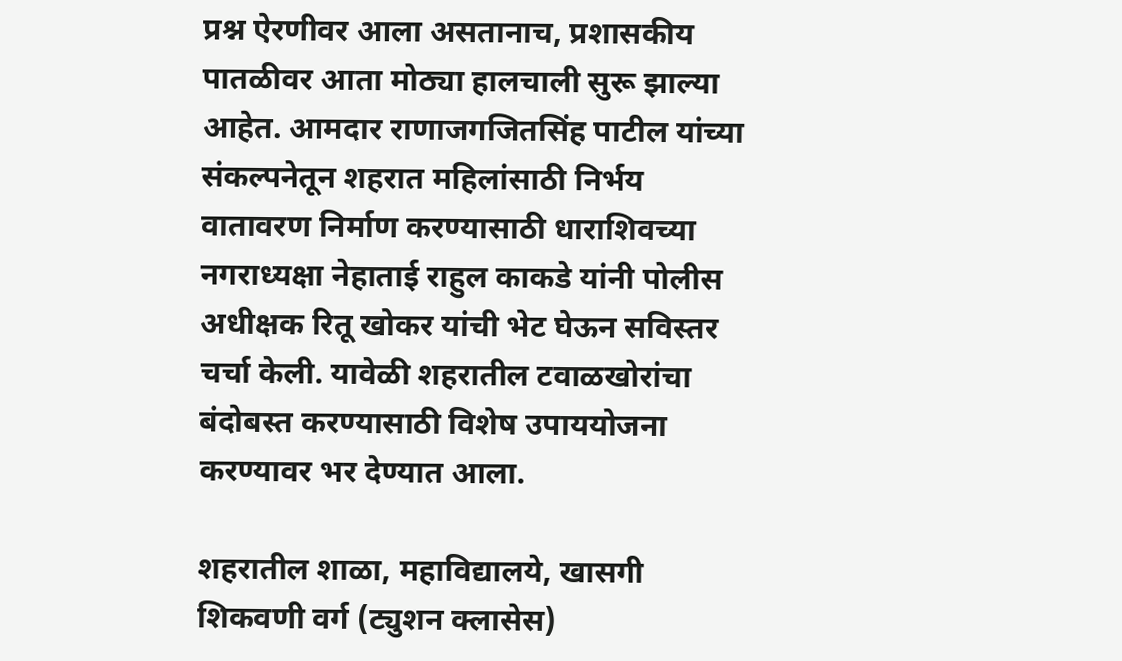प्रश्न ऐरणीवर आला असतानाच, प्रशासकीय पातळीवर आता मोठ्या हालचाली सुरू झाल्या आहेत. आमदार राणाजगजितसिंह पाटील यांच्या संकल्पनेतून शहरात महिलांसाठी निर्भय वातावरण निर्माण करण्यासाठी धाराशिवच्या नगराध्यक्षा नेहाताई राहुल काकडे यांनी पोलीस अधीक्षक रितू खोकर यांची भेट घेऊन सविस्तर चर्चा केली. यावेळी शहरातील टवाळखोरांचा बंदोबस्त करण्यासाठी विशेष उपाययोजना करण्यावर भर देण्यात आला.

शहरातील शाळा, महाविद्यालये, खासगी शिकवणी वर्ग (ट्युशन क्लासेस)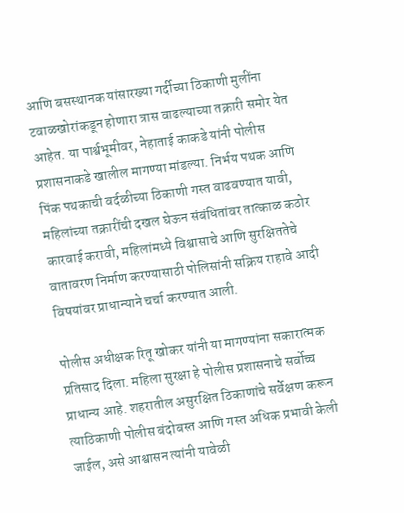आणि बसस्थानक यांसारख्या गर्दीच्या ठिकाणी मुलींना टवाळखोरांकडून होणारा त्रास वाढल्याच्या तक्रारी समोर येत आहेत. या पार्श्वभूमीवर, नेहाताई काकडे यांनी पोलीस प्रशासनाकडे खालील मागण्या मांडल्या. निर्भय पथक आणि पिंक पथकाची वर्दळीच्या ठिकाणी गस्त वाढवण्यात यावी, महिलांच्या तक्रारींची दखल घेऊन संबंधितांवर तात्काळ कठोर कारवाई करावी, महिलांमध्ये विश्वासाचे आणि सुरक्षिततेचे वातावरण निर्माण करण्यासाठी पोलिसांनी सक्रिय राहावे आदी विषयांवर प्राधान्याने चर्चा करण्यात आली.

पोलीस अधीक्षक रितू खोकर यांनी या मागण्यांना सकारात्मक प्रतिसाद दिला. महिला सुरक्षा हे पोलीस प्रशासनाचे सर्वोच्च प्राधान्य आहे. शहरातील असुरक्षित ठिकाणांचे सर्वेक्षण करून त्याठिकाणी पोलीस बंदोबस्त आणि गस्त अधिक प्रभावी केली जाईल, असे आश्वासन त्यांनी यावेळी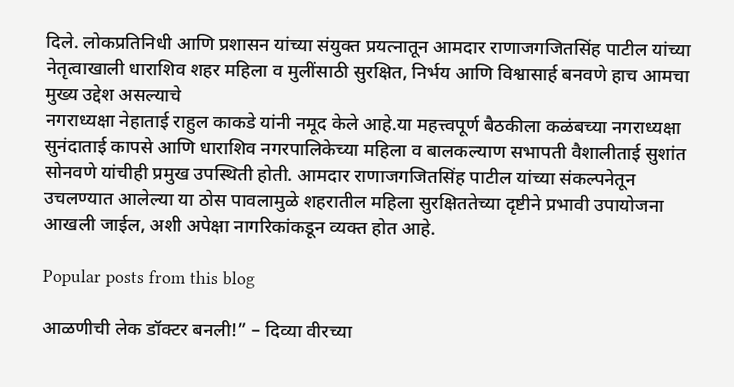दिले. लोकप्रतिनिधी आणि प्रशासन यांच्या संयुक्त प्रयत्नातून आमदार राणाजगजितसिंह पाटील यांच्या नेतृत्वाखाली धाराशिव शहर महिला व मुलींसाठी सुरक्षित, निर्भय आणि विश्वासार्ह बनवणे हाच आमचा मुख्य उद्देश असल्याचे
नगराध्यक्षा नेहाताई राहुल काकडे यांनी नमूद केले आहे.या महत्त्वपूर्ण बैठकीला कळंबच्या नगराध्यक्षा सुनंदाताई कापसे आणि धाराशिव नगरपालिकेच्या महिला व बालकल्याण सभापती वैशालीताई सुशांत सोनवणे यांचीही प्रमुख उपस्थिती होती. आमदार राणाजगजितसिंह पाटील यांच्या संकल्पनेतून उचलण्यात आलेल्या या ठोस पावलामुळे शहरातील महिला सुरक्षिततेच्या दृष्टीने प्रभावी उपायोजना आखली जाईल, अशी अपेक्षा नागरिकांकडून व्यक्त होत आहे.

Popular posts from this blog

आळणीची लेक डॉक्टर बनली!” – दिव्या वीरच्या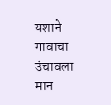यशाने गावाचा उंचावला मान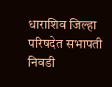धाराशिव जिल्हा परिषदेत सभापती निवडी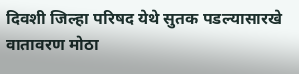दिवशी जिल्हा परिषद येथे सुतक पडल्यासारखे वातावरण मोठा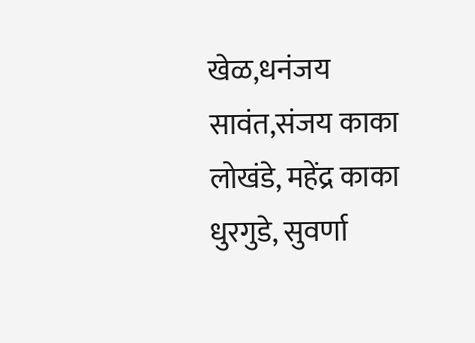खेळ,धनंजय सावंत,संजय काका लोखंडे, महेंद्र काका धुरगुडे, सुवर्णा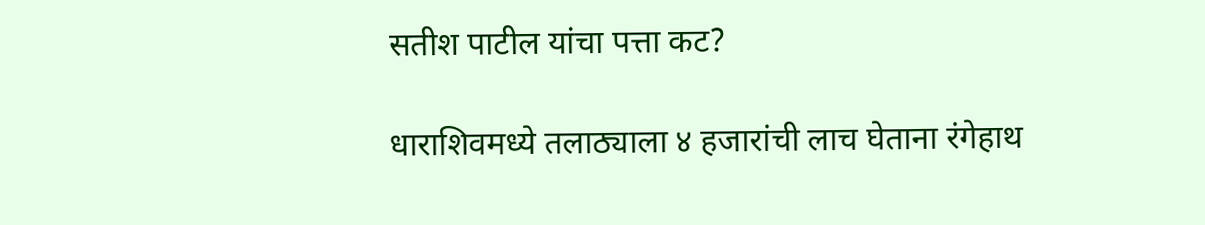सतीश पाटील यांचा पत्ता कट?

धाराशिवमध्ये तलाठ्याला ४ हजारांची लाच घेताना रंगेहाथ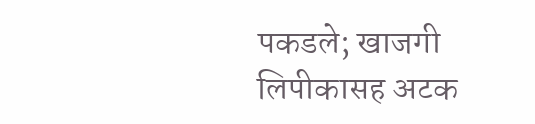पकडले; खाजगी लिपीकासह अटक